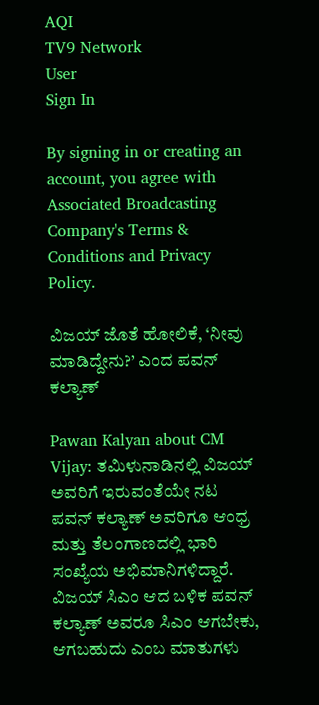AQI
TV9 Network
User
Sign In

By signing in or creating an account, you agree with Associated Broadcasting Company's Terms & Conditions and Privacy Policy.

ವಿಜಯ್ ಜೊತೆ ಹೋಲಿಕೆ, ‘ನೀವು ಮಾಡಿದ್ದೇನು?’ ಎಂದ ಪವನ್ ಕಲ್ಯಾಣ್

Pawan Kalyan about CM Vijay: ತಮಿಳುನಾಡಿನಲ್ಲಿ ವಿಜಯ್ ಅವರಿಗೆ ಇರುವಂತೆಯೇ ನಟ ಪವನ್ ಕಲ್ಯಾಣ್ ಅವರಿಗೂ ಆಂಧ್ರ ಮತ್ತು ತೆಲಂಗಾಣದಲ್ಲಿ ಭಾರಿ ಸಂಖ್ಯೆಯ ಅಭಿಮಾನಿಗಳಿದ್ದಾರೆ. ವಿಜಯ್ ಸಿಎಂ ಆದ ಬಳಿಕ ಪವನ್ ಕಲ್ಯಾಣ್ ಅವರೂ ಸಿಎಂ ಆಗಬೇಕು, ಆಗಬಹುದು ಎಂಬ ಮಾತುಗಳು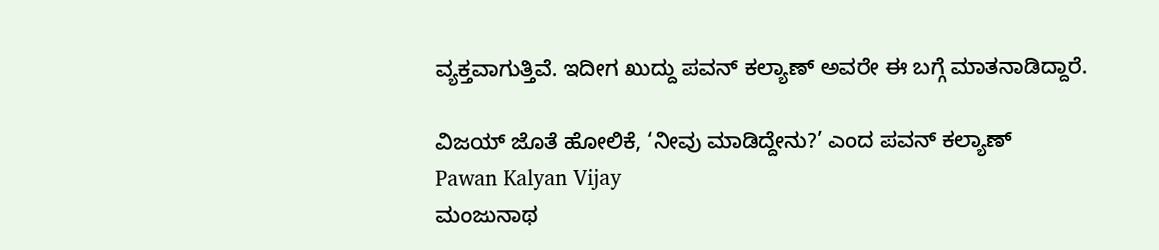ವ್ಯಕ್ತವಾಗುತ್ತಿವೆ. ಇದೀಗ ಖುದ್ದು ಪವನ್ ಕಲ್ಯಾಣ್ ಅವರೇ ಈ ಬಗ್ಗೆ ಮಾತನಾಡಿದ್ದಾರೆ.

ವಿಜಯ್ ಜೊತೆ ಹೋಲಿಕೆ, ‘ನೀವು ಮಾಡಿದ್ದೇನು?’ ಎಂದ ಪವನ್ ಕಲ್ಯಾಣ್
Pawan Kalyan Vijay
ಮಂಜುನಾಥ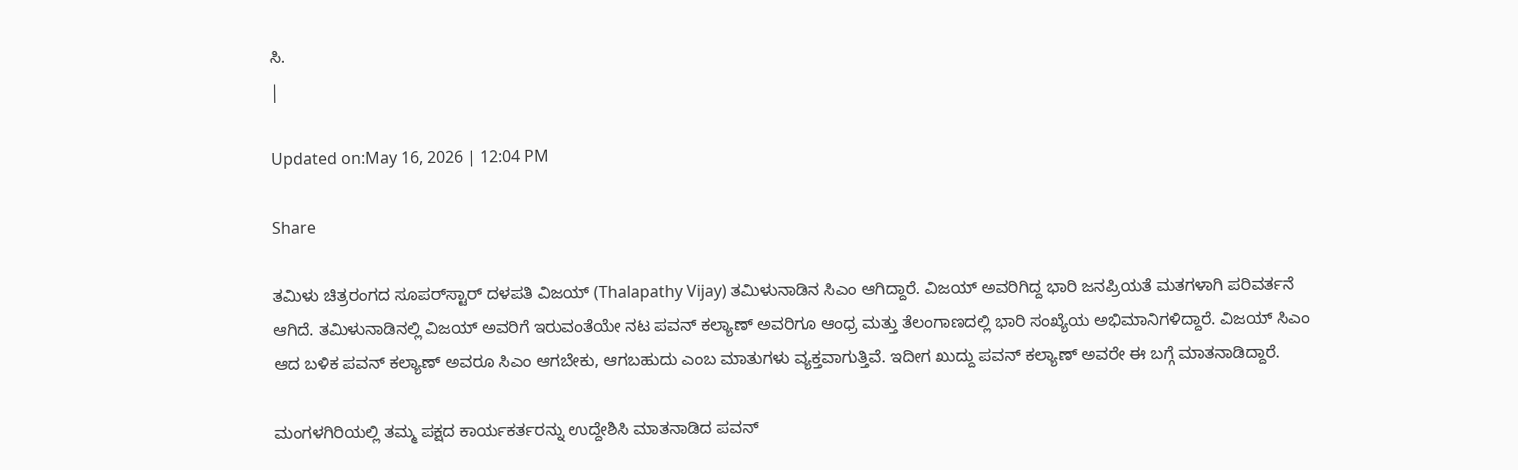ಸಿ.
|

Updated on:May 16, 2026 | 12:04 PM

Share

ತಮಿಳು ಚಿತ್ರರಂಗದ ಸೂಪರ್‌ಸ್ಟಾರ್ ದಳಪತಿ ವಿಜಯ್ (Thalapathy Vijay) ತಮಿಳುನಾಡಿನ ಸಿಎಂ ಆಗಿದ್ದಾರೆ. ವಿಜಯ್ ಅವರಿಗಿದ್ದ ಭಾರಿ ಜನಪ್ರಿಯತೆ ಮತಗಳಾಗಿ ಪರಿವರ್ತನೆ ಆಗಿದೆ. ತಮಿಳುನಾಡಿನಲ್ಲಿ ವಿಜಯ್ ಅವರಿಗೆ ಇರುವಂತೆಯೇ ನಟ ಪವನ್ ಕಲ್ಯಾಣ್ ಅವರಿಗೂ ಆಂಧ್ರ ಮತ್ತು ತೆಲಂಗಾಣದಲ್ಲಿ ಭಾರಿ ಸಂಖ್ಯೆಯ ಅಭಿಮಾನಿಗಳಿದ್ದಾರೆ. ವಿಜಯ್ ಸಿಎಂ ಆದ ಬಳಿಕ ಪವನ್ ಕಲ್ಯಾಣ್ ಅವರೂ ಸಿಎಂ ಆಗಬೇಕು, ಆಗಬಹುದು ಎಂಬ ಮಾತುಗಳು ವ್ಯಕ್ತವಾಗುತ್ತಿವೆ. ಇದೀಗ ಖುದ್ದು ಪವನ್ ಕಲ್ಯಾಣ್ ಅವರೇ ಈ ಬಗ್ಗೆ ಮಾತನಾಡಿದ್ದಾರೆ.

ಮಂಗಳಗಿರಿಯಲ್ಲಿ ತಮ್ಮ ಪಕ್ಷದ ಕಾರ್ಯಕರ್ತರನ್ನು ಉದ್ದೇಶಿಸಿ ಮಾತನಾಡಿದ ಪವನ್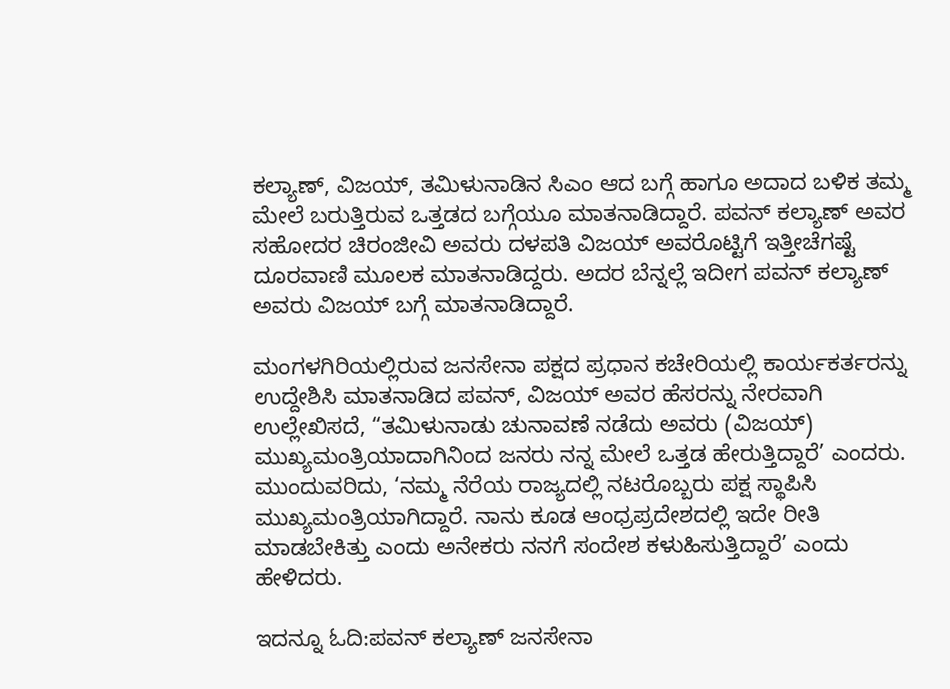ಕಲ್ಯಾಣ್, ವಿಜಯ್, ತಮಿಳುನಾಡಿನ ಸಿಎಂ ಆದ ಬಗ್ಗೆ ಹಾಗೂ ಅದಾದ ಬಳಿಕ ತಮ್ಮ ಮೇಲೆ ಬರುತ್ತಿರುವ ಒತ್ತಡದ ಬಗ್ಗೆಯೂ ಮಾತನಾಡಿದ್ದಾರೆ. ಪವನ್ ಕಲ್ಯಾಣ್ ಅವರ ಸಹೋದರ ಚಿರಂಜೀವಿ ಅವರು ದಳಪತಿ ವಿಜಯ್ ಅವರೊಟ್ಟಿಗೆ ಇತ್ತೀಚೆಗಷ್ಟೆ ದೂರವಾಣಿ ಮೂಲಕ ಮಾತನಾಡಿದ್ದರು. ಅದರ ಬೆನ್ನಲ್ಲೆ ಇದೀಗ ಪವನ್ ಕಲ್ಯಾಣ್ ಅವರು ವಿಜಯ್ ಬಗ್ಗೆ ಮಾತನಾಡಿದ್ದಾರೆ.

ಮಂಗಳಗಿರಿಯಲ್ಲಿರುವ ಜನಸೇನಾ ಪಕ್ಷದ ಪ್ರಧಾನ ಕಚೇರಿಯಲ್ಲಿ ಕಾರ್ಯಕರ್ತರನ್ನು ಉದ್ದೇಶಿಸಿ ಮಾತನಾಡಿದ ಪವನ್, ವಿಜಯ್ ಅವರ ಹೆಸರನ್ನು ನೇರವಾಗಿ ಉಲ್ಲೇಖಿಸದೆ, “ತಮಿಳುನಾಡು ಚುನಾವಣೆ ನಡೆದು ಅವರು (ವಿಜಯ್) ಮುಖ್ಯಮಂತ್ರಿಯಾದಾಗಿನಿಂದ ಜನರು ನನ್ನ ಮೇಲೆ ಒತ್ತಡ ಹೇರುತ್ತಿದ್ದಾರೆ’ ಎಂದರು. ಮುಂದುವರಿದು, ‘ನಮ್ಮ ನೆರೆಯ ರಾಜ್ಯದಲ್ಲಿ ನಟರೊಬ್ಬರು ಪಕ್ಷ ಸ್ಥಾಪಿಸಿ ಮುಖ್ಯಮಂತ್ರಿಯಾಗಿದ್ದಾರೆ. ನಾನು ಕೂಡ ಆಂಧ್ರಪ್ರದೇಶದಲ್ಲಿ ಇದೇ ರೀತಿ ಮಾಡಬೇಕಿತ್ತು ಎಂದು ಅನೇಕರು ನನಗೆ ಸಂದೇಶ ಕಳುಹಿಸುತ್ತಿದ್ದಾರೆ’ ಎಂದು ಹೇಳಿದರು.

ಇದನ್ನೂ ಓದಿ:ಪವನ್ ಕಲ್ಯಾಣ್ ಜನಸೇನಾ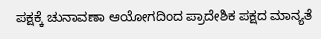ಪಕ್ಷಕ್ಕೆ ಚುನಾವಣಾ ಆಯೋಗದಿಂದ ಪ್ರಾದೇಶಿಕ ಪಕ್ಷದ ಮಾನ್ಯತೆ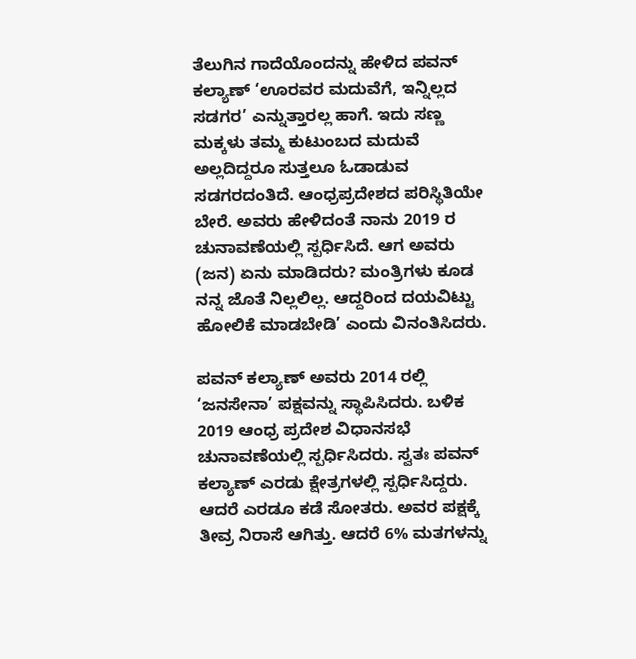ತೆಲುಗಿನ ಗಾದೆಯೊಂದನ್ನು ಹೇಳಿದ ಪವನ್ ಕಲ್ಯಾಣ್ ‘ಊರವರ ಮದುವೆಗೆ, ಇನ್ನಿಲ್ಲದ ಸಡಗರ’ ಎನ್ನುತ್ತಾರಲ್ಲ ಹಾಗೆ. ಇದು ಸಣ್ಣ ಮಕ್ಕಳು ತಮ್ಮ ಕುಟುಂಬದ ಮದುವೆ ಅಲ್ಲದಿದ್ದರೂ ಸುತ್ತಲೂ ಓಡಾಡುವ ಸಡಗರದಂತಿದೆ. ಆಂಧ್ರಪ್ರದೇಶದ ಪರಿಸ್ಥಿತಿಯೇ ಬೇರೆ. ಅವರು ಹೇಳಿದಂತೆ ನಾನು 2019 ರ ಚುನಾವಣೆಯಲ್ಲಿ ಸ್ಪರ್ಧಿಸಿದೆ. ಆಗ ಅವರು (ಜನ) ಏನು ಮಾಡಿದರು? ಮಂತ್ರಿಗಳು ಕೂಡ ನನ್ನ ಜೊತೆ ನಿಲ್ಲಲಿಲ್ಲ. ಆದ್ದರಿಂದ ದಯವಿಟ್ಟು ಹೋಲಿಕೆ ಮಾಡಬೇಡಿ’ ಎಂದು ವಿನಂತಿಸಿದರು.

ಪವನ್ ಕಲ್ಯಾಣ್ ಅವರು 2014 ರಲ್ಲಿ ‘ಜನಸೇನಾ’ ಪಕ್ಷವನ್ನು ಸ್ಥಾಪಿಸಿದರು. ಬಳಿಕ 2019 ಆಂಧ್ರ ಪ್ರದೇಶ ವಿಧಾನಸಭೆ ಚುನಾವಣೆಯಲ್ಲಿ ಸ್ಪರ್ಧಿಸಿದರು. ಸ್ವತಃ ಪವನ್ ಕಲ್ಯಾಣ್ ಎರಡು ಕ್ಷೇತ್ರಗಳಲ್ಲಿ ಸ್ಪರ್ಧಿಸಿದ್ದರು. ಆದರೆ ಎರಡೂ ಕಡೆ ಸೋತರು. ಅವರ ಪಕ್ಷಕ್ಕೆ ತೀವ್ರ ನಿರಾಸೆ ಆಗಿತ್ತು. ಆದರೆ 6% ಮತಗಳನ್ನು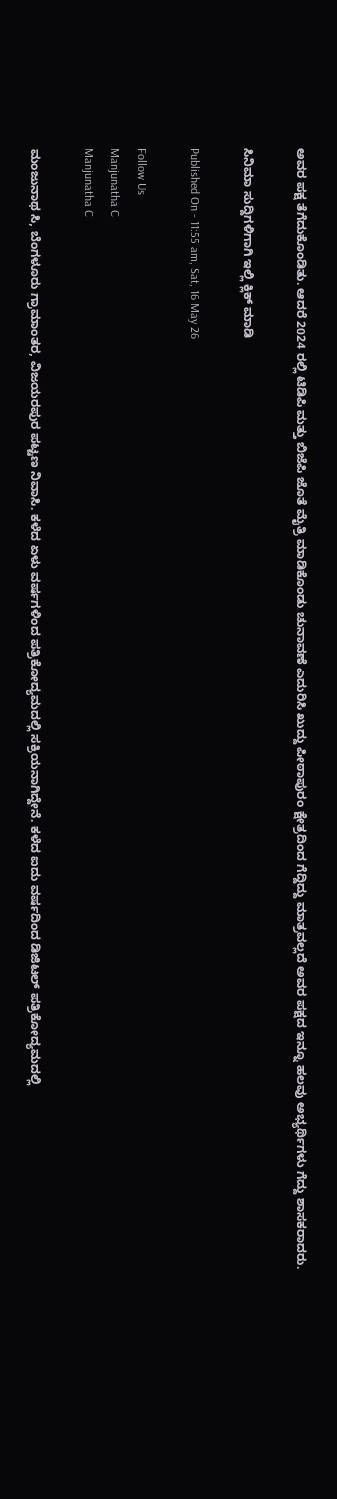ಅವರ ಪಕ್ಷ ತೆಗೆದುಕೊಂಡಿತು. ಆದರೆ 2024 ರಲ್ಲಿ ಟಿಡಿಪಿ ಮತ್ತು ಬಿಜೆಪಿ ಜೊತೆ ಮೈತ್ರಿ ಮಾಡಿಕೊಂಡು ಚುನಾವಣೆ ಎದುರಿಸಿ ಖುದ್ದು ಪೀಠಾಪುರಂ ಕ್ಷೇತ್ರದಿಂದ ಗೆದ್ದಿದ್ದು ಮಾತ್ರವಲ್ಲದೆ ಅವರ ಪಕ್ಷದ ಇನ್ನೂ ಹಲವು ಅಭ್ಯರ್ಥಿಗಳು ಗೆದ್ದು ಶಾಸಕರಾದರು.

ಸಿನಿಮಾ ಸುದ್ದಿಗಳಿಗಾಗಿ ಇಲ್ಲಿ ಕ್ಲಿಕ್ ಮಾಡಿ

Published On - 11:55 am, Sat, 16 May 26

Follow Us
Manjunatha C
Manjunatha C

ಮಂಜುನಾಥ ಸಿ, ಬೆಂಗಳೂರು ಗ್ರಾಮಾಂತರ, ವಿಜಯರಪುರ ಪಟ್ಟಣ ನಿವಾಸಿ. ಕಳೆದ ಏಳು ವರ್ಷಗಳಿಂದ ಪತ್ರಿಕೋದ್ಯಮದಲ್ಲಿ ಸಕ್ರಿಯನಾಗಿದ್ದೇನೆ. ಕಳೆದ ಐದು ವರ್ಷದಿಂದ ಡಿಜಿಟಲ್ ಪತ್ರಿಕೋದ್ಯಮದಲ್ಲಿ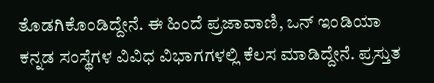ತೊಡಗಿಕೊಂಡಿದ್ದೇನೆ. ಈ ಹಿಂದೆ ಪ್ರಜಾವಾಣಿ, ಒನ್ ಇಂಡಿಯಾ ಕನ್ನಡ ಸಂಸ್ಥೆಗಳ ವಿವಿಧ ವಿಭಾಗಗಳಲ್ಲಿ ಕೆಲಸ ಮಾಡಿದ್ದೇನೆ. ಪ್ರಸ್ತುತ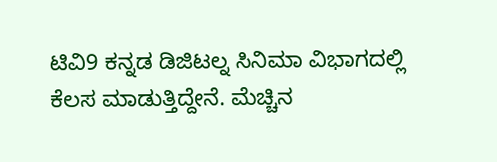ಟಿವಿ9 ಕನ್ನಡ ಡಿಜಿಟಲ್ನ ಸಿನಿಮಾ ವಿಭಾಗದಲ್ಲಿ ಕೆಲಸ ಮಾಡುತ್ತಿದ್ದೇನೆ. ಮೆಚ್ಚಿನ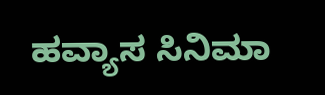ಹವ್ಯಾಸ ಸಿನಿಮಾ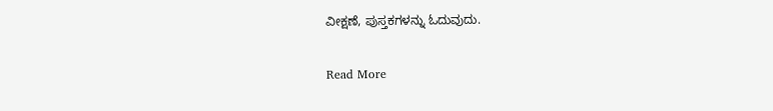ವೀಕ್ಷಣೆ, ಪುಸ್ತಕಗಳನ್ನು ಓದುವುದು.

Read More